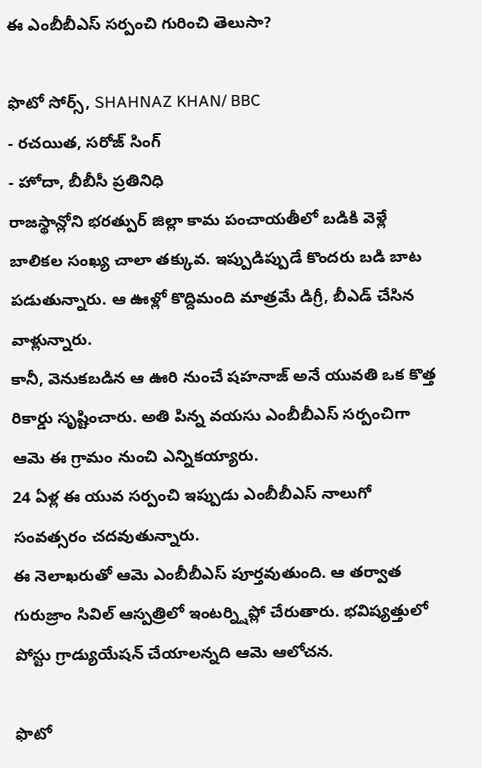ఈ ఎంబీబీఎస్ సర్పంచి గురించి తెలుసా?

ఫొటో సోర్స్, SHAHNAZ KHAN/ BBC
- రచయిత, సరోజ్ సింగ్
- హోదా, బీబీసీ ప్రతినిధి
రాజస్థాన్లోని భరత్పుర్ జిల్లా కామ పంచాయతీలో బడికి వెళ్లే బాలికల సంఖ్య చాలా తక్కువ. ఇప్పుడిప్పుడే కొందరు బడి బాట పడుతున్నారు. ఆ ఊళ్లో కొద్దిమంది మాత్రమే డిగ్రీ, బీఎడ్ చేసిన వాళ్లున్నారు.
కానీ, వెనుకబడిన ఆ ఊరి నుంచే షహనాజ్ అనే యువతి ఒక కొత్త రికార్డు సృష్టించారు. అతి పిన్న వయసు ఎంబీబీఎస్ సర్పంచిగా ఆమె ఈ గ్రామం నుంచి ఎన్నికయ్యారు.
24 ఏళ్ల ఈ యువ సర్పంచి ఇప్పుడు ఎంబీబీఎస్ నాలుగో సంవత్సరం చదవుతున్నారు.
ఈ నెలాఖరుతో ఆమె ఎంబీబీఎస్ పూర్తవుతుంది. ఆ తర్వాత గురుజ్రాం సివిల్ ఆస్పత్రిలో ఇంటర్న్షిప్లో చేరుతారు. భవిష్యత్తులో పోస్టు గ్రాడ్యుయేషన్ చేయాలన్నది ఆమె ఆలోచన.

ఫొటో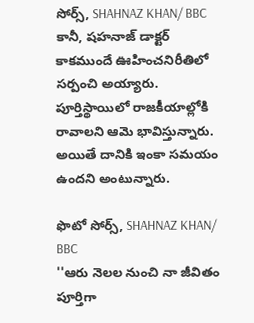సోర్స్, SHAHNAZ KHAN/ BBC
కానీ, షహనాజ్ డాక్టర్ కాకముందే ఊహించనిరీతిలో సర్పంచి అయ్యారు.
పూర్తిస్థాయిలో రాజకీయాల్లోకి రావాలని ఆమె భావిస్తున్నారు. అయితే దానికి ఇంకా సమయం ఉందని అంటున్నారు.

ఫొటో సోర్స్, SHAHNAZ KHAN/ BBC
''ఆరు నెలల నుంచి నా జీవితం పూర్తిగా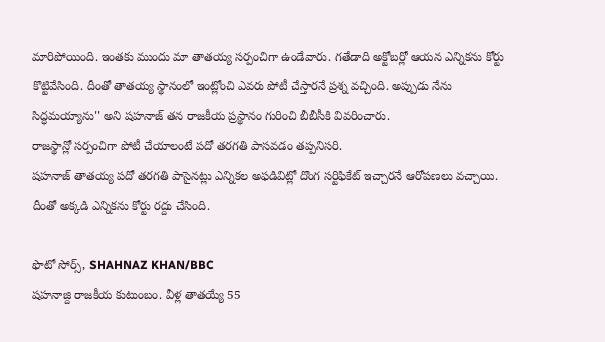మారిపోయింది. ఇంతకు ముందు మా తాతయ్య సర్పంచిగా ఉండేవారు. గతేడాది అక్టోబర్లో ఆయన ఎన్నికను కోర్టు కొట్టివేసింది. దీంతో తాతయ్య స్థానంలో ఇంట్లోంచి ఎవరు పోటీ చేస్తారనే ప్రశ్న వచ్చింది. అప్పుడు నేను సిద్ధమయ్యాను'' అని షహనాజ్ తన రాజకీయ ప్రస్థానం గురించి బీబీసీకి వివరించారు.
రాజస్థాన్లో సర్పంచిగా పోటీ చేయాలంటే పదో తరగతి పాసవడం తప్పనిసరి.
షహనాజ్ తాతయ్య పదో తరగతి పాసైనట్లు ఎన్నికల అఫడివిట్లో దొంగ సర్టిఫికేట్ ఇచ్చారనే ఆరోపణలు వచ్చాయి. దీంతో అక్కడి ఎన్నికను కోర్టు రద్దు చేసింది.

ఫొటో సోర్స్, SHAHNAZ KHAN/BBC
షహనాజ్ది రాజకీయ కుటుంబం. వీళ్ల తాతయ్యే 55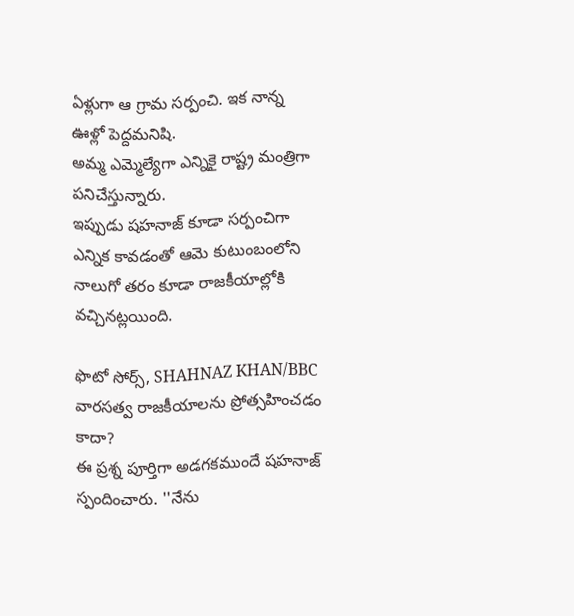ఏళ్లుగా ఆ గ్రామ సర్పంచి. ఇక నాన్న ఊళ్లో పెద్దమనిషి.
అమ్మ ఎమ్మెల్యేగా ఎన్నికై రాష్ట్ర మంత్రిగా పనిచేస్తున్నారు.
ఇప్పుడు షహనాజ్ కూడా సర్పంచిగా ఎన్నిక కావడంతో ఆమె కుటుంబంలోని నాలుగో తరం కూడా రాజకీయాల్లోకి వచ్చినట్లయింది.

ఫొటో సోర్స్, SHAHNAZ KHAN/BBC
వారసత్వ రాజకీయాలను ప్రోత్సహించడం కాదా?
ఈ ప్రశ్న పూర్తిగా అడగకముందే షహనాజ్ స్పందించారు. ''నేను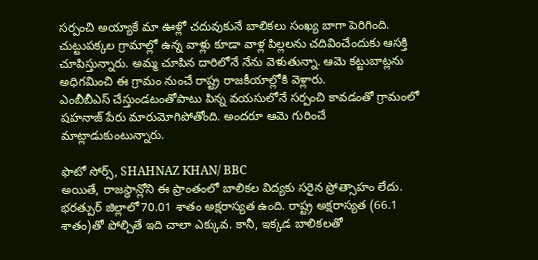సర్పంచి అయ్యాకే మా ఊళ్లో చదువుకునే బాలికలు సంఖ్య బాగా పెరిగింది. చుట్టుపక్కల గ్రామాల్లో ఉన్న వాళ్లు కూడా వాళ్ల పిల్లలను చదివించేందుకు ఆసక్తి చూపిస్తున్నారు. అమ్మ చూపిన దారిలోనే నేను వెళుతున్నా. ఆమె కట్టుబాట్లను అధిగమించి ఈ గ్రామం నుంచే రాష్ట్ర రాజకీయాల్లోకి వెళ్లారు.
ఎంబీబీఎస్ చేస్తుండటంతోపాటు పిన్న వయసులోనే సర్పంచి కావడంతో గ్రామంలో షహనాజ్ పేరు మారుమోగిపోతోంది. అందరూ ఆమె గురించే మాట్లాడుకుంటున్నారు.

ఫొటో సోర్స్, SHAHNAZ KHAN/ BBC
అయితే, రాజస్థాన్లోని ఈ ప్రాంతంలో బాలికల విద్యకు సరైన ప్రోత్సాహం లేదు.
భరత్పుర్ జిల్లాలో70.01 శాతం అక్షరాస్యత ఉంది. రాష్ట్ర అక్షరాస్యత (66.1 శాతం)తో పోల్చితే ఇది చాలా ఎక్కువ. కానీ, ఇక్కడ బాలికలతో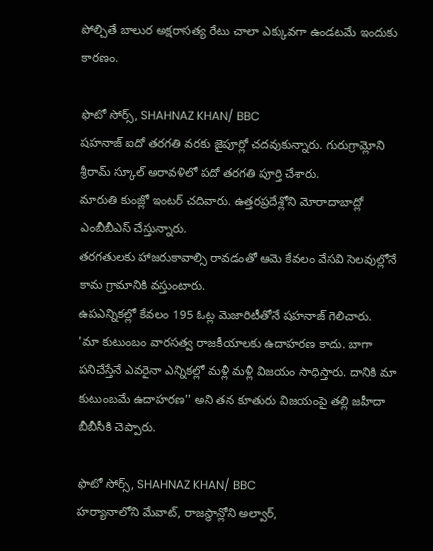పోల్చితే బాలుర అక్షరాసత్య రేటు చాలా ఎక్కువగా ఉండటమే ఇందుకు కారణం.

ఫొటో సోర్స్, SHAHNAZ KHAN/ BBC
షహనాజ్ ఐదో తరగతి వరకు జైపూర్లో చదవుకున్నారు. గురుగ్రామ్లోని శ్రీరామ్ స్కూల్ అరావళిలో పదో తరగతి పూర్తి చేశారు.
మారుతి కుంజ్లో ఇంటర్ చదివారు. ఉత్తరప్రదేశ్లోని మోరాదాబాద్లో ఎంబీబీఎస్ చేస్తున్నారు.
తరగతులకు హాజరుకావాల్సి రావడంతో ఆమె కేవలం వేసవి సెలవుల్లోనే కామ గ్రామానికి వస్తుంటారు.
ఉపఎన్నికల్లో కేవలం 195 ఓట్ల మెజారిటీతోనే షహనాజ్ గెలిచారు.
'మా కుటుంబం వారసత్వ రాజకీయాలకు ఉదాహరణ కాదు. బాగా పనిచేస్తేనే ఎవరైనా ఎన్నికల్లో మళ్లీ మళ్లీ విజయం సాధిస్తారు. దానికి మా కుటుంబమే ఉదాహరణ'' అని తన కూతురు విజయంపై తల్లి జహీదా బీబీసీకి చెప్పారు.

ఫొటో సోర్స్, SHAHNAZ KHAN/ BBC
హర్యానాలోని మేవాట్, రాజస్థాన్లోని అల్వార్,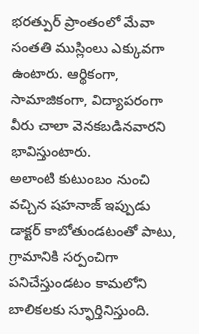భరత్పుర్ ప్రాంతంలో మేవా సంతతి ముస్లింలు ఎక్కువగా ఉంటారు. ఆర్థికంగా, సామాజికంగా, విద్యాపరంగా వీరు చాలా వెనకబడినవారని భావిస్తుంటారు.
అలాంటి కుటుంబం నుంచి వచ్చిన షహనాజ్ ఇప్పుడు డాక్టర్ కాబోతుండటంతో పాటు, గ్రామానికి సర్పంచిగా పనిచేస్తుండటం కామలోని బాలికలకు స్ఫూర్తినిస్తుంది.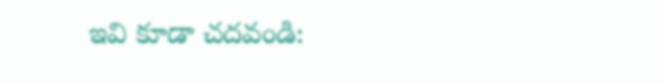ఇవి కూడా చదవండి: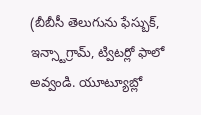(బీబీసీ తెలుగును ఫేస్బుక్, ఇన్స్టాగ్రామ్, ట్విటర్లో ఫాలో అవ్వండి. యూట్యూబ్లో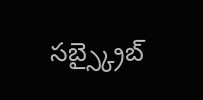సబ్స్క్రైబ్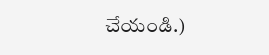చేయండి.)